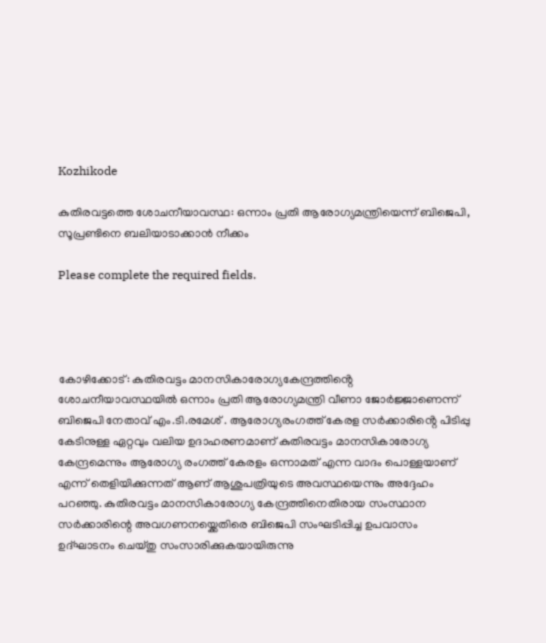Kozhikode

കുതിരവട്ടത്തെ ശോചനീയാവസ്ഥ: ഒന്നാം പ്രതി ആരോഗ്യമന്ത്രിയെന്ന് ബിജെപി, സൂപ്രണ്ടിനെ ബലിയാടാക്കാൻ നീക്കം

Please complete the required fields.




കോഴിക്കോട്: കുതിരവട്ടം മാനസികാരോഗ്യകേന്ദ്രത്തിൻ്റെ ശോചനീയാവസ്ഥയിൽ ഒന്നാം പ്രതി ആരോഗ്യമന്ത്രി വീണാ ജോർജ്ജാണെന്ന് ബിജെപി നേതാവ് എം.ടി.രമേശ് . ആരോഗ്യരംഗത്ത് കേരള സർക്കാരിൻ്റെ പിടിപ്പു കേടിനുള്ള ഏറ്റവും വലിയ ഉദാഹരണമാണ് കുതിരവട്ടം മാനസികാരോഗ്യ കേന്ദ്രമെന്നും ആരോഗ്യ രംഗത്ത് കേരളം ഒന്നാമത് എന്ന വാദം പൊള്ളയാണ് എന്ന് തെളിയിക്കുന്നത് ആണ് ആശുപത്രിയുടെ അവസ്ഥയെന്നും അദ്ദേഹം പറഞ്ഞു. കുതിരവട്ടം മാനസികാരോഗ്യ കേന്ദ്രത്തിനെതിരായ സംസ്ഥാന സർക്കാരിന്റെ അവഗണനയ്ക്കെതിരെ ബിജെപി സംഘടിപ്പിച്ച ഉപവാസം  ഉദ്ഘാടനം ചെയ്തു സംസാരിക്കുകയായിരുന്നു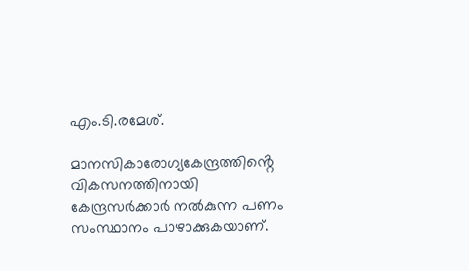എം.ടി.രമേശ്.

മാനസികാരോഗ്യകേന്ദ്രത്തിൻ്റെ വികസനത്തിനായി കേന്ദ്രസർക്കാർ നൽകുന്ന പണം സംസ്ഥാനം പാഴാക്കുകയാണ്.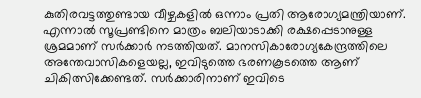കുതിരവട്ടത്തുണ്ടായ വീഴ്ചകളിൽ ഒന്നാം പ്രതി ആരോഗ്യമന്ത്രിയാണ്. എന്നാൽ സൂപ്രണ്ടിനെ മാത്രം ബലിയാടാക്കി രക്ഷപ്പെടാനുള്ള ശ്രമമാണ് സർക്കാർ നടത്തിയത്. മാനസികാരോഗ്യകേന്ദ്രത്തിലെ അന്തേവാസികളെയല്ല, ഇവിടുത്തെ ഭരണകൂടത്തെ ആണ് ചികിത്സിക്കേണ്ടത്. സർക്കാരിനാണ് ഇവിടെ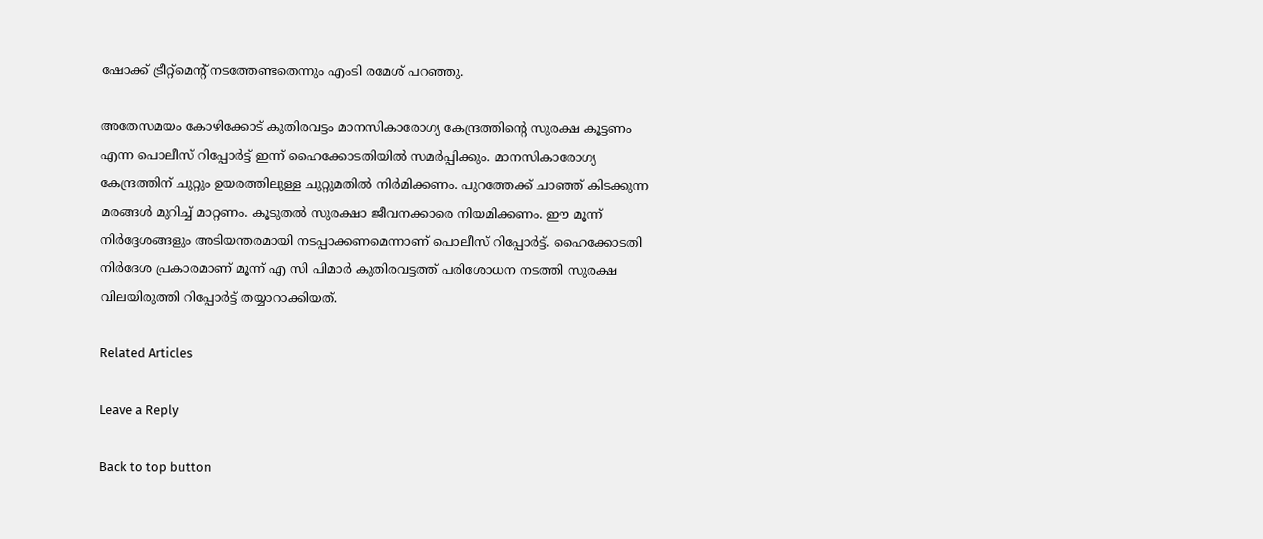ഷോക്ക് ട്രീറ്റ്മെൻ്റ് നടത്തേണ്ടതെന്നും എംടി രമേശ് പറഞ്ഞു.

അതേസമയം കോഴിക്കോട് കുതിരവട്ടം മാനസികാരോഗ്യ കേന്ദ്രത്തിൻ്റെ സുരക്ഷ കൂട്ടണം എന്ന പൊലീസ് റിപ്പോർട്ട് ഇന്ന് ഹൈക്കോടതിയിൽ സമർപ്പിക്കും. മാനസികാരോഗ്യ കേന്ദ്രത്തിന് ചുറ്റും ഉയരത്തിലുള്ള ചുറ്റുമതിൽ നിർമിക്കണം. പുറത്തേക്ക് ചാഞ്ഞ് കിടക്കുന്ന മരങ്ങൾ മുറിച്ച് മാറ്റണം. കൂടുതൽ സുരക്ഷാ ജീവനക്കാരെ നിയമിക്കണം. ഈ മൂന്ന് നിർദ്ദേശങ്ങളും അടിയന്തരമായി നടപ്പാക്കണമെന്നാണ് പൊലീസ് റിപ്പോർട്ട്. ഹൈക്കോടതി നിർദേശ പ്രകാരമാണ് മൂന്ന് എ സി പിമാർ കുതിരവട്ടത്ത് പരിശോധന നടത്തി സുരക്ഷ വിലയിരുത്തി റിപ്പോർട്ട് തയ്യാറാക്കിയത്.

Related Articles

Leave a Reply

Back to top button